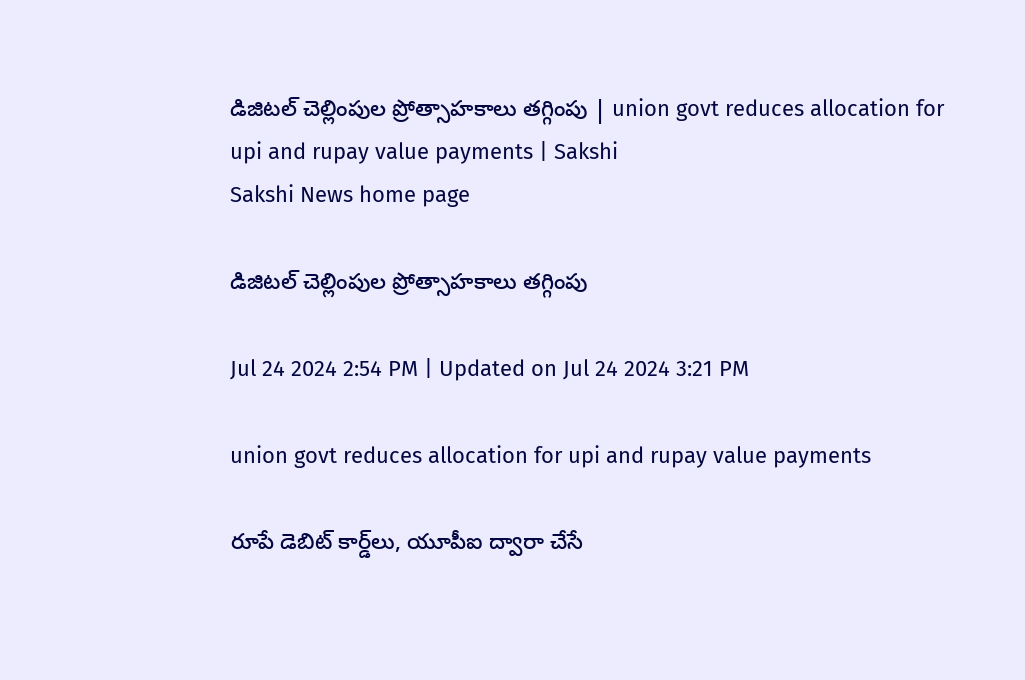డిజిటల్‌ చెల్లింపుల ప్రోత్సాహకాలు తగ్గింపు | union govt reduces allocation for upi and rupay value payments | Sakshi
Sakshi News home page

డిజిటల్‌ చెల్లింపుల ప్రోత్సాహకాలు తగ్గింపు

Jul 24 2024 2:54 PM | Updated on Jul 24 2024 3:21 PM

union govt reduces allocation for upi and rupay value payments

రూపే డెబిట్ కార్డ్‌లు, యూపీఐ ద్వారా చేసే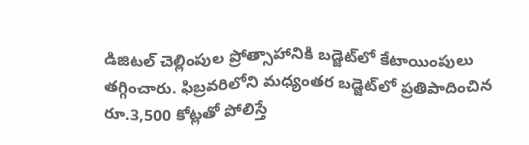డిజిటల్ చెల్లింపుల ప్రోత్సాహానికి బడ్జెట్‌లో కేటాయింపులు తగ్గించారు. ఫిబ్రవరిలోని మధ్యంతర బడ్జెట్‌లో ప్రతిపాదించిన రూ.3,500 కోట్లతో పోలిస్తే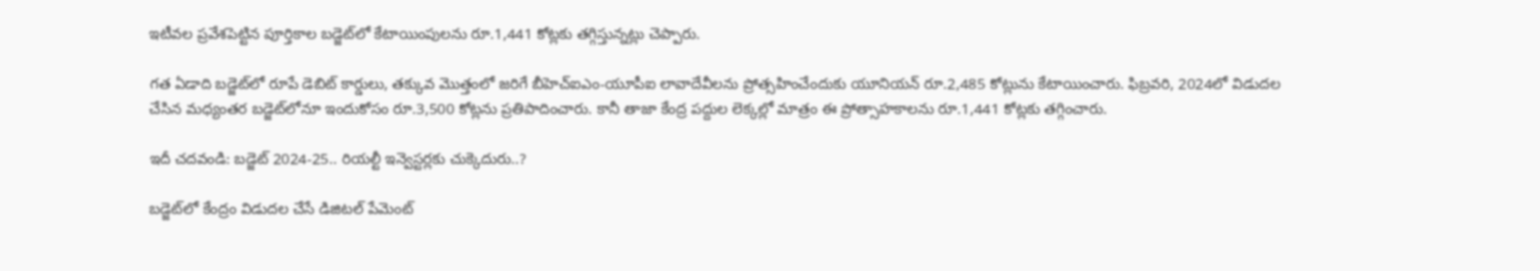ఇటీవల ప్రవేశపెట్టిన పూర్తికాల బడ్జెట్‌లో కేటాయింపులను రూ.1,441 కోట్లకు తగ్గిస్తున్నట్లు చెప్పారు.

గత ఏడాది బడ్జెట్‌లో రూపే డెబిట్ కార్డులు, తక్కువ మొత్తంలో జరిగే బీహెచ్‌ఐఎం-యూపీఐ లావాదేవీలను ప్రోత్సహించేందుకు యూనియన్ రూ.2,485 కోట్లును కేటాయించారు. ఫిబ్రవరి, 2024లో విడుదల చేసిన మధ్యంతర బడ్జెట్‌లోనూ ఇందుకోసం రూ.3,500 కోట్లను ప్రతిపాదించారు. కానీ తాజా కేంద్ర పద్దుల లెక్కల్లో మాత్రం ఈ ప్రోత్సాహకాలను రూ.1,441 కోట్లకు తగ్గించారు.

ఇదీ చదవండి: బడ్జెట్‌ 2024-25.. రియల్టీ ఇన్వెస్టర్లకు చుక్కెదురు..?

బడ్జెట్‌లో కేంద్రం విడుదల చేసే డిజిటల్‌ పేమెంట్‌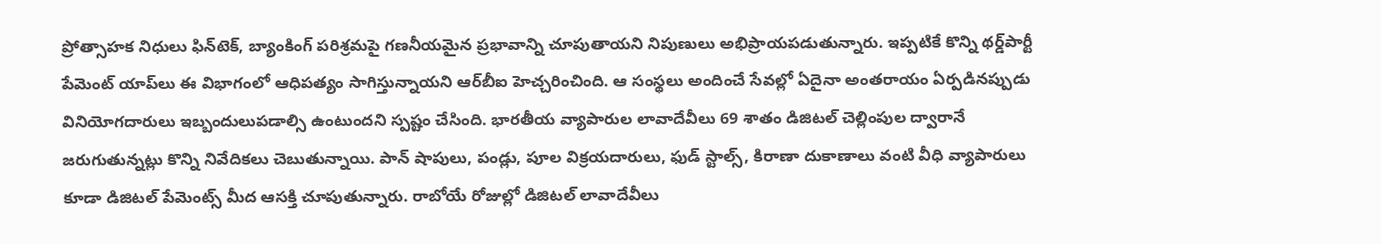ప్రోత్సాహక నిధులు ఫిన్‌టెక్, బ్యాంకింగ్ పరిశ్రమపై గణనీయమైన ప్రభావాన్ని చూపుతాయని నిపుణులు అభిప్రాయపడుతున్నారు. ఇప్పటికే కొన్ని థర్డ్‌పార్టీ పేమెంట్‌ యాప్‌లు ఈ విభాగంలో ఆధిపత్యం సాగిస్తున్నాయని ఆర్‌బీఐ హెచ్చరించింది. ఆ సంస్థలు అందించే సేవల్లో ఏదైనా అంతరాయం ఏర్పడినప్పుడు వినియోగదారులు ఇబ్బందులుపడాల్సి ఉంటుందని స్పష్టం చేసింది. భారతీయ వ్యాపారుల లావాదేవీలు 69 శాతం డిజిటల్ చెల్లింపుల ద్వారానే జరుగుతున్నట్లు కొన్ని నివేదికలు చెబుతున్నాయి. పాన్ షాపులు, పండ్లు, పూల విక్రయదారులు, ఫుడ్ స్టాల్స్, కిరాణా దుకాణాలు వంటి వీధి వ్యాపారులు కూడా డిజిటల్ పేమెంట్స్ మీద ఆసక్తి చూపుతున్నారు. రాబోయే రోజుల్లో డిజిటల్ లావాదేవీలు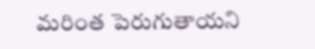మరింత పెరుగుతాయని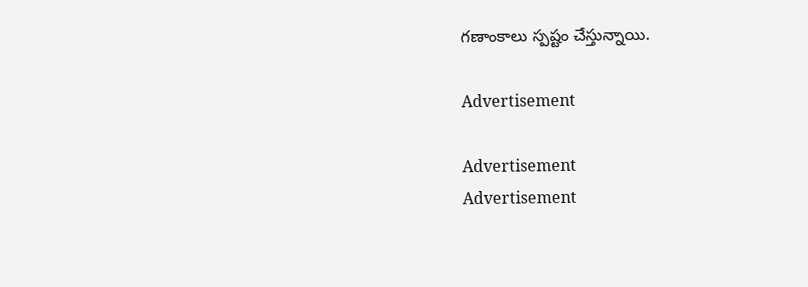గణాంకాలు స్పష్టం చేస్తున్నాయి.

Advertisement

Advertisement
Advertisement